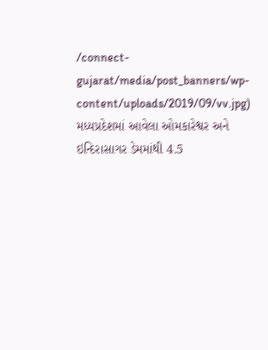/connect-gujarat/media/post_banners/wp-content/uploads/2019/09/vv.jpg)
મધ્યપ્રદેશમાં આવેલા ઓમકારેશ્વર અને ઇન્દિરાસાગર ડેમમાંથી 4.5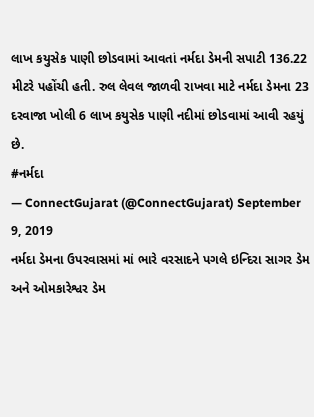લાખ કયુસેક પાણી છોડવામાં આવતાં નર્મદા ડેમની સપાટી 136.22 મીટરે પહોંચી હતી. રુલ લેવલ જાળવી રાખવા માટે નર્મદા ડેમના 23 દરવાજા ખોલી 6 લાખ કયુસેક પાણી નદીમાં છોડવામાં આવી રહયું છે.
#નર્મદા
— ConnectGujarat (@ConnectGujarat) September 9, 2019
નર્મદા ડેમના ઉપરવાસમાં માં ભારે વરસાદને પગલે ઇન્દિરા સાગર ડેમ અને ઓમકારેશ્વર ડેમ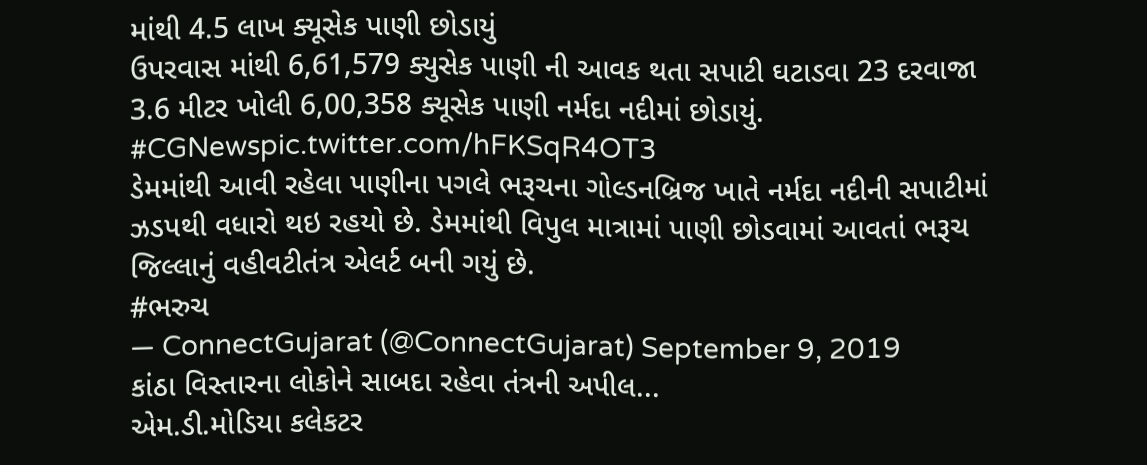માંથી 4.5 લાખ ક્યૂસેક પાણી છોડાયું
ઉપરવાસ માંથી 6,61,579 ક્યુસેક પાણી ની આવક થતા સપાટી ઘટાડવા 23 દરવાજા 3.6 મીટર ખોલી 6,00,358 ક્યૂસેક પાણી નર્મદા નદીમાં છોડાયું. #CGNewspic.twitter.com/hFKSqR4OT3
ડેમમાંથી આવી રહેલા પાણીના પગલે ભરૂચના ગોલ્ડનબ્રિજ ખાતે નર્મદા નદીની સપાટીમાં ઝડપથી વધારો થઇ રહયો છે. ડેમમાંથી વિપુલ માત્રામાં પાણી છોડવામાં આવતાં ભરૂચ જિલ્લાનું વહીવટીતંત્ર એલર્ટ બની ગયું છે.
#ભરુચ
— ConnectGujarat (@ConnectGujarat) September 9, 2019
કાંઠા વિસ્તારના લોકોને સાબદા રહેવા તંત્રની અપીલ...
એમ.ડી.મોડિયા કલેકટર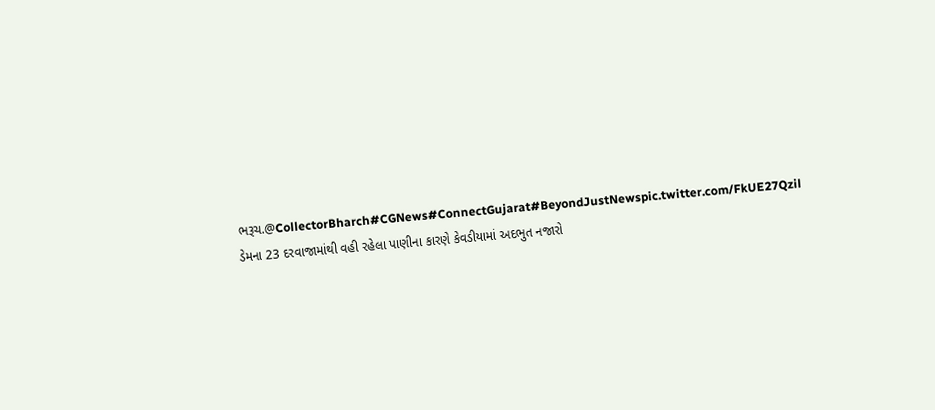ભરૂચ.@CollectorBharch#CGNews#ConnectGujarat#BeyondJustNewspic.twitter.com/FkUE27Qzil
ડેમના 23 દરવાજામાંથી વહી રહેલા પાણીના કારણે કેવડીયામાં અદભુત નજારો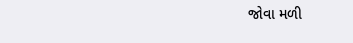જોવા મળી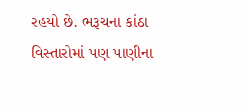રહયો છે. ભરૂચના કાંઠા વિસ્તારોમાં પણ પાણીના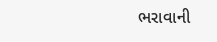ભરાવાની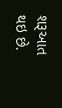શરૂઆત થઇ છે.